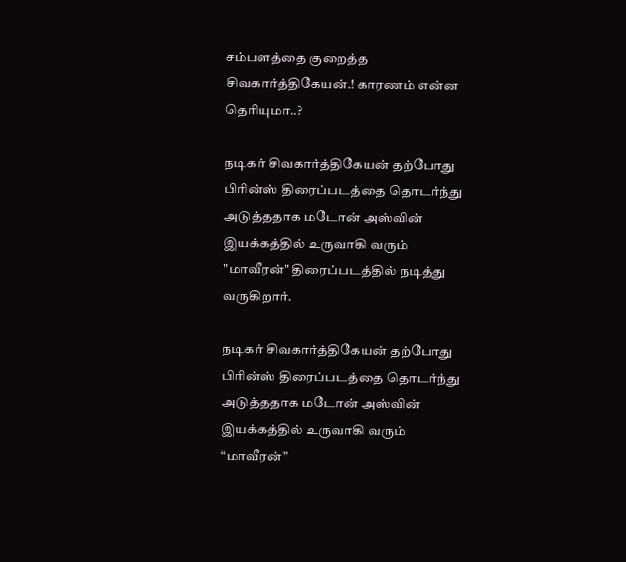சம்பளத்தை குறைத்த சிவகார்த்திகேயன்.! காரணம் என்ன தெரியுமா..?

நடிகர் சிவகார்த்திகேயன் தற்போது பிரின்ஸ் திரைப்படத்தை தொடர்ந்து அடுத்ததாக மடோன் அஸ்வின் இயக்கத்தில் உருவாகி வரும் "மாவீரன்" திரைப்படத்தில் நடித்து வருகிறார்.

நடிகர் சிவகார்த்திகேயன் தற்போது பிரின்ஸ் திரைப்படத்தை தொடர்ந்து அடுத்ததாக மடோன் அஸ்வின் இயக்கத்தில் உருவாகி வரும் “மாவீரன்”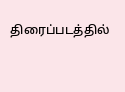திரைப்படத்தில்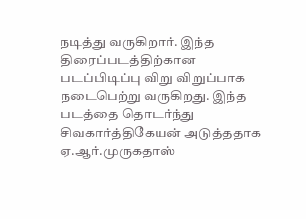நடித்து வருகிறார். இந்த திரைப்படத்திற்கான படப்பிடிப்பு விறு விறுப்பாக நடைபெற்று வருகிறது. இந்த படத்தை தொடர்ந்து சிவகார்த்திகேயன் அடுத்ததாக ஏ.ஆர்.முருகதாஸ்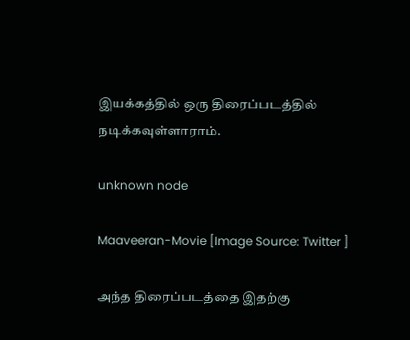இயக்கத்தில் ஒரு திரைப்படத்தில் நடிக்கவுள்ளாராம்.

unknown node

Maaveeran-Movie [Image Source: Twitter ]

அந்த திரைப்படத்தை இதற்கு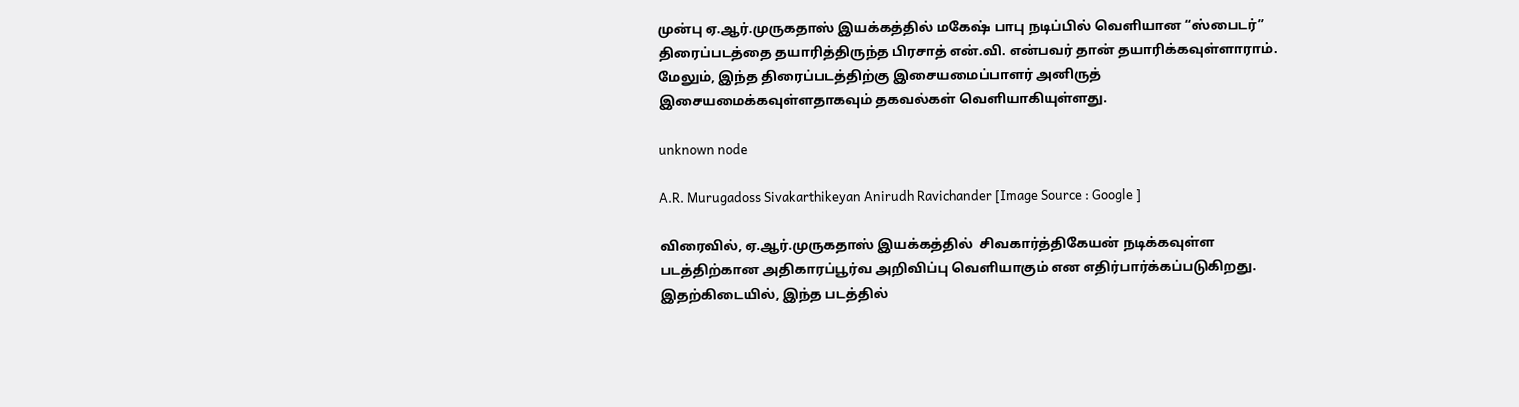முன்பு ஏ.ஆர்.முருகதாஸ் இயக்கத்தில் மகேஷ் பாபு நடிப்பில் வெளியான “ஸ்பைடர்” திரைப்படத்தை தயாரித்திருந்த பிரசாத் என்.வி. என்பவர் தான் தயாரிக்கவுள்ளாராம். மேலும், இந்த திரைப்படத்திற்கு இசையமைப்பாளர் அனிருத் இசையமைக்கவுள்ளதாகவும் தகவல்கள் வெளியாகியுள்ளது.

unknown node

A.R. Murugadoss Sivakarthikeyan Anirudh Ravichander [Image Source : Google ]

விரைவில், ஏ.ஆர்.முருகதாஸ் இயக்கத்தில்  சிவகார்த்திகேயன் நடிக்கவுள்ள படத்திற்கான அதிகாரப்பூர்வ அறிவிப்பு வெளியாகும் என எதிர்பார்க்கப்படுகிறது. இதற்கிடையில், இந்த படத்தில்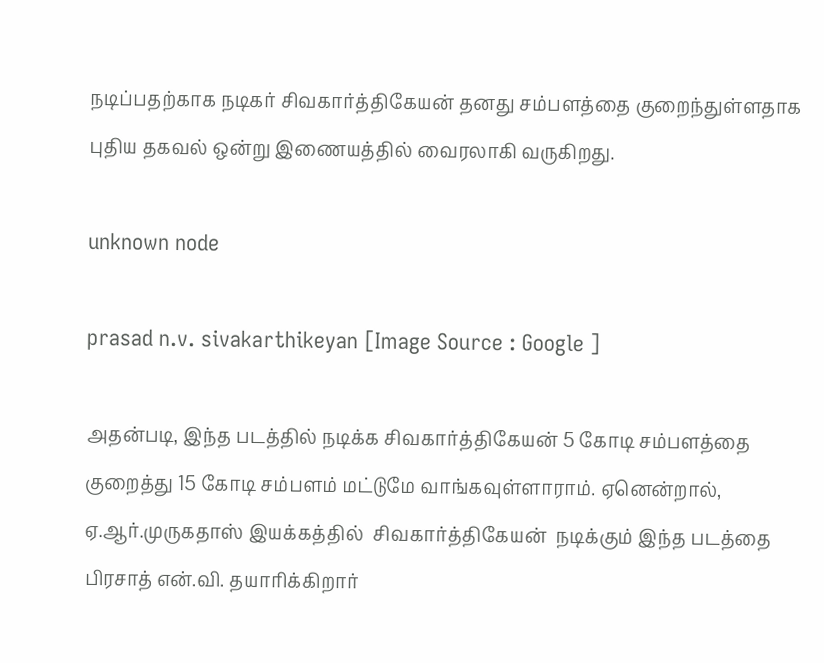நடிப்பதற்காக நடிகர் சிவகார்த்திகேயன் தனது சம்பளத்தை குறைந்துள்ளதாக புதிய தகவல் ஒன்று இணையத்தில் வைரலாகி வருகிறது.

unknown node

prasad n.v. sivakarthikeyan [Image Source : Google ]

அதன்படி, இந்த படத்தில் நடிக்க சிவகார்த்திகேயன் 5 கோடி சம்பளத்தை குறைத்து 15 கோடி சம்பளம் மட்டுமே வாங்கவுள்ளாராம். ஏனென்றால், ஏ.ஆர்.முருகதாஸ் இயக்கத்தில்  சிவகார்த்திகேயன்  நடிக்கும் இந்த படத்தை பிரசாத் என்.வி. தயாரிக்கிறார்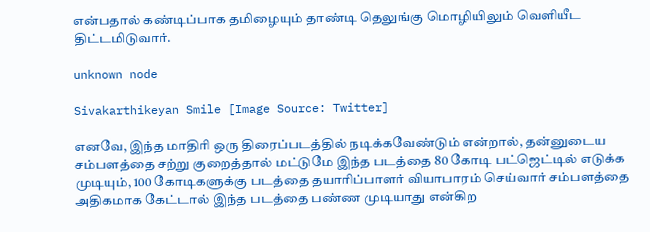என்பதால் கண்டிப்பாக தமிழையும் தாண்டி தெலுங்கு மொழியிலும் வெளியீட திட்டமிடுவார்.

unknown node

Sivakarthikeyan Smile [Image Source: Twitter]

எனவே, இந்த மாதிரி ஒரு திரைப்படத்தில் நடிக்கவேண்டும் என்றால், தன்னுடைய சம்பளத்தை சற்று குறைத்தால் மட்டுமே இந்த படத்தை 80 கோடி பட்ஜெட்டில் எடுக்க முடியும், 100 கோடிகளுக்கு படத்தை தயாரிப்பாளர் வியாபாரம் செய்வார் சம்பளத்தை அதிகமாக கேட்டால் இந்த படத்தை பண்ண முடியாது என்கிற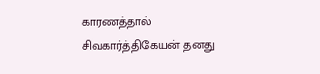காரணத்தால் சிவகார்த்திகேயன் தனது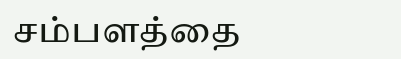சம்பளத்தை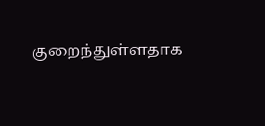குறைந்துள்ளதாக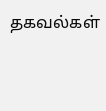தகவல்கள்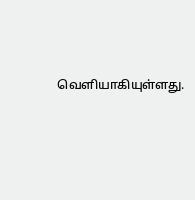வெளியாகியுள்ளது.